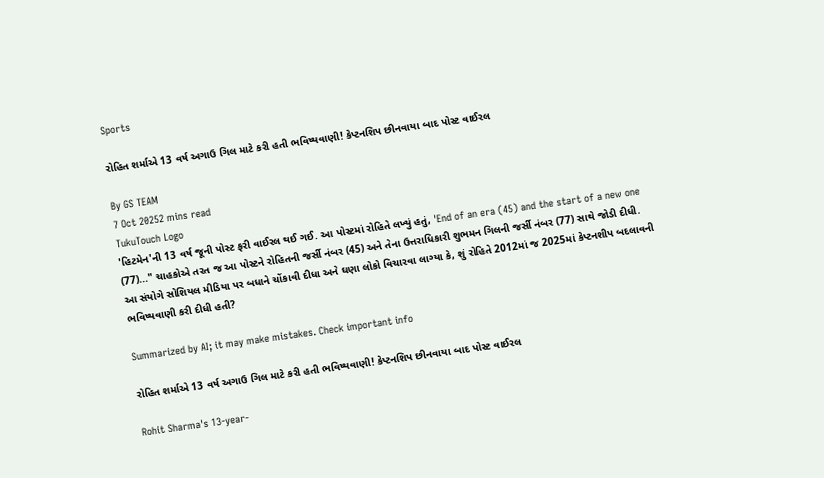Sports

રોહિત શર્માએ 13 વર્ષ અગાઉ ગિલ માટે કરી હતી ભવિષ્યવાણી! કેપ્ટનશિપ છીનવાયા બાદ પોસ્ટ વાઈરલ

By GS TEAM
7 Oct 20252 mins read
TukuTouch Logo
'હિટમેન'ની 13 વર્ષ જૂની પોસ્ટ ફરી વાઈરલ થઈ ગઈ. આ પોસ્ટમાં રોહિતે લખ્યું હતું, 'End of an era (45) and the start of a new one (77)..." ચાહકોએ તરત જ આ પોસ્ટને રોહિતની જર્સી નંબર (45) અને તેના ઉત્તરાધિકારી શુભમન ગિલની જર્સી નંબર (77) સાથે જોડી દીધી. આ સંયોગે સોશિયલ મીડિયા પર બધાને ચોંકાવી દીધા અને ઘણા લોકો વિચારવા લાગ્યા કે, શું રોહિતે 2012માં જ 2025માં કેપ્ટનશીપ બદલાવની ભવિષ્યવાણી કરી દીધી હતી?

Summarized by AI; it may make mistakes. Check important info

રોહિત શર્માએ 13 વર્ષ અગાઉ ગિલ માટે કરી હતી ભવિષ્યવાણી! કેપ્ટનશિપ છીનવાયા બાદ પોસ્ટ વાઈરલ

Rohit Sharma's 13-year-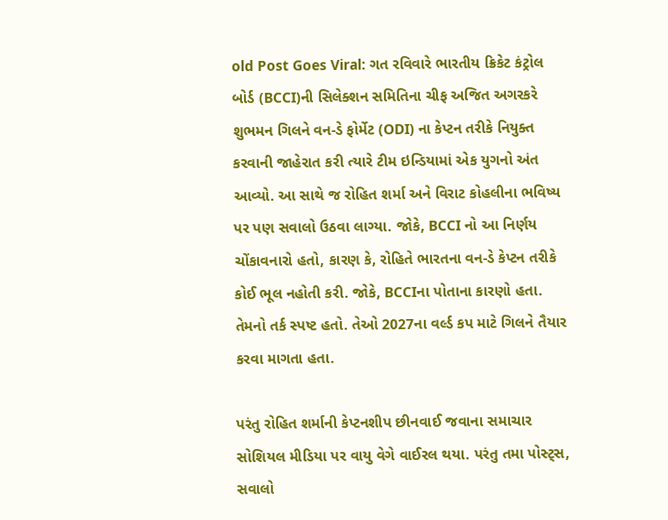old Post Goes Viral: ગત રવિવારે ભારતીય ક્રિકેટ કંટ્રોલ બોર્ડ (BCCI)ની સિલેક્શન સમિતિના ચીફ અજિત અગરકરે શુભમન ગિલને વન-ડે ફોર્મેટ (ODI) ના કેપ્ટન તરીકે નિયુક્ત કરવાની જાહેરાત કરી ત્યારે ટીમ ઇન્ડિયામાં એક યુગનો અંત આવ્યો. આ સાથે જ રોહિત શર્મા અને વિરાટ કોહલીના ભવિષ્ય પર પણ સવાલો ઉઠવા લાગ્યા. જોકે, BCCI નો આ નિર્ણય ચોંકાવનારો હતો, કારણ કે, રોહિતે ભારતના વન-ડે કેપ્ટન તરીકે કોઈ ભૂલ નહોતી કરી. જોકે, BCCIના પોતાના કારણો હતા. તેમનો તર્ક સ્પષ્ટ હતો. તેઓ 2027ના વર્લ્ડ કપ માટે ગિલને તૈયાર કરવા માગતા હતા.

પરંતુ રોહિત શર્માની કેપ્ટનશીપ છીનવાઈ જવાના સમાચાર સોશિયલ મીડિયા પર વાયુ વેગે વાઈરલ થયા. પરંતુ તમા પોસ્ટ્સ, સવાલો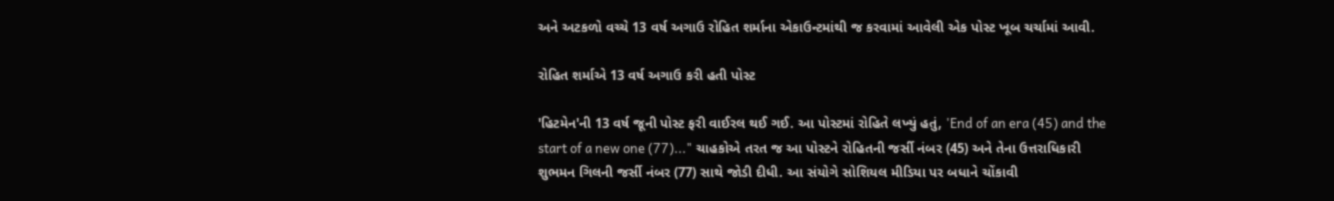અને અટકળો વચ્ચે 13 વર્ષ અગાઉ રોહિત શર્માના એકાઉન્ટમાંથી જ કરવામાં આવેલી એક પોસ્ટ ખૂબ ચર્ચામાં આવી.

રોહિત શર્માએ 13 વર્ષ અગાઉ કરી હતી પોસ્ટ

'હિટમેન'ની 13 વર્ષ જૂની પોસ્ટ ફરી વાઈરલ થઈ ગઈ. આ પોસ્ટમાં રોહિતે લખ્યું હતું, 'End of an era (45) and the start of a new one (77)..." ચાહકોએ તરત જ આ પોસ્ટને રોહિતની જર્સી નંબર (45) અને તેના ઉત્તરાધિકારી શુભમન ગિલની જર્સી નંબર (77) સાથે જોડી દીધી. આ સંયોગે સોશિયલ મીડિયા પર બધાને ચોંકાવી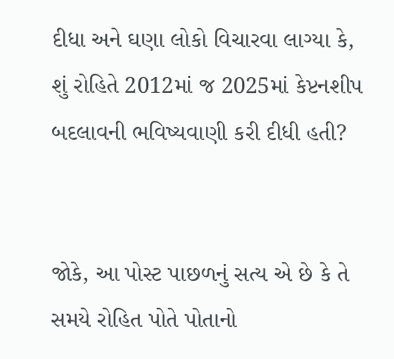દીધા અને ઘણા લોકો વિચારવા લાગ્યા કે, શું રોહિતે 2012માં જ 2025માં કેપ્ટનશીપ બદલાવની ભવિષ્યવાણી કરી દીધી હતી?


જોકે, આ પોસ્ટ પાછળનું સત્ય એ છે કે તે સમયે રોહિત પોતે પોતાનો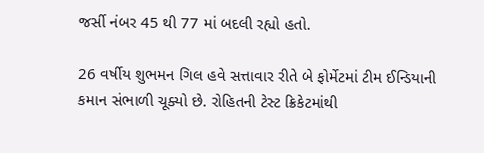જર્સી નંબર 45 થી 77 માં બદલી રહ્યો હતો.

26 વર્ષીય શુભમન ગિલ હવે સત્તાવાર રીતે બે ફોર્મેટમાં ટીમ ઈન્ડિયાની કમાન સંભાળી ચૂક્યો છે. રોહિતની ટેસ્ટ ક્રિકેટમાંથી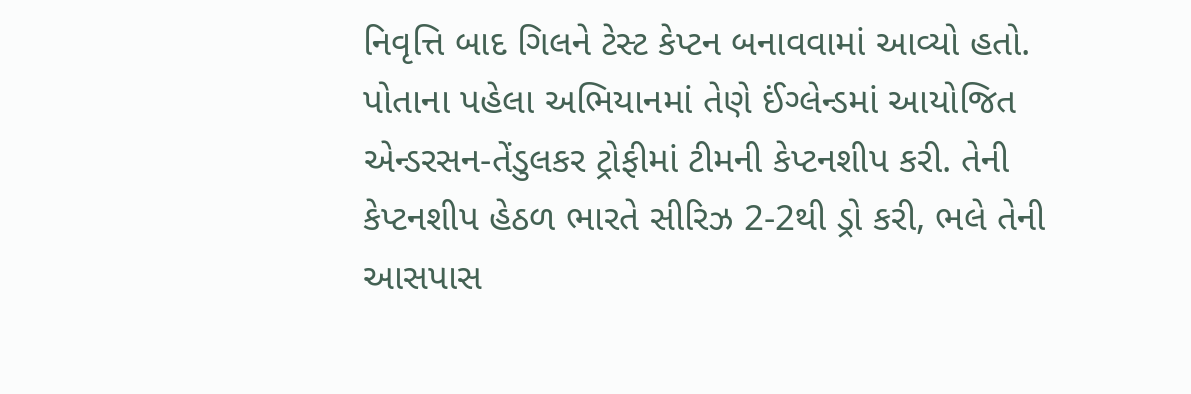નિવૃત્તિ બાદ ગિલને ટેસ્ટ કેપ્ટન બનાવવામાં આવ્યો હતો. પોતાના પહેલા અભિયાનમાં તેણે ઈંગ્લેન્ડમાં આયોજિત એન્ડરસન-તેંડુલકર ટ્રોફીમાં ટીમની કેપ્ટનશીપ કરી. તેની કેપ્ટનશીપ હેઠળ ભારતે સીરિઝ 2-2થી ડ્રો કરી, ભલે તેની આસપાસ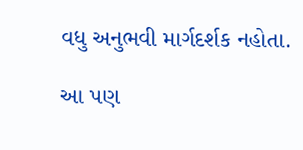વધુ અનુભવી માર્ગદર્શક નહોતા.

આ પણ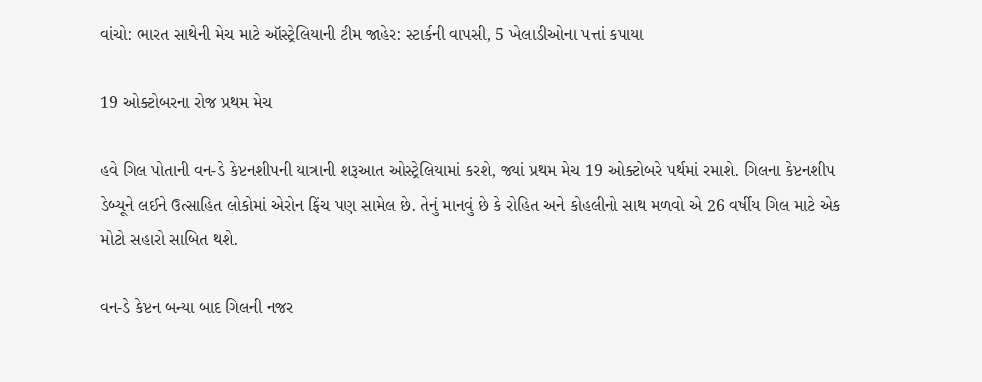વાંચો: ભારત સાથેની મેચ માટે ઑસ્ટ્રેલિયાની ટીમ જાહેર: સ્ટાર્કની વાપસી, 5 ખેલાડીઓના પત્તાં કપાયા

19 ઓક્ટોબરના રોજ પ્રથમ મેચ

હવે ગિલ પોતાની વન-ડે કેપ્ટનશીપની યાત્રાની શરૂઆત ઓસ્ટ્રેલિયામાં કરશે, જ્યાં પ્રથમ મેચ 19 ઓક્ટોબરે પર્થમાં રમાશે. ગિલના કેપ્ટનશીપ ડેબ્યૂને લઈને ઉત્સાહિત લોકોમાં એરોન ફિંચ પણ સામેલ છે. તેનું માનવું છે કે રોહિત અને કોહલીનો સાથ મળવો એ 26 વર્ષીય ગિલ માટે એક મોટો સહારો સાબિત થશે.

વન-ડે કેપ્ટન બન્યા બાદ ગિલની નજર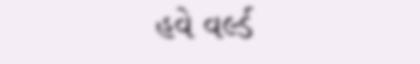હવે વર્લ્ડ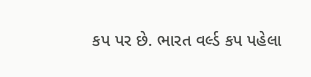કપ પર છે. ભારત વર્લ્ડ કપ પહેલા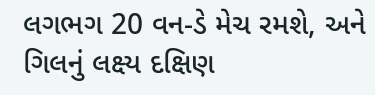લગભગ 20 વન-ડે મેચ રમશે, અને ગિલનું લક્ષ્ય દક્ષિણ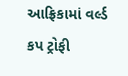આફ્રિકામાં વર્લ્ડ કપ ટ્રોફી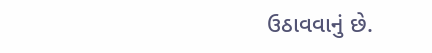ઉઠાવવાનું છે.